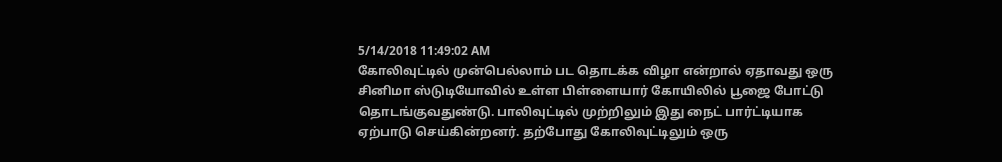5/14/2018 11:49:02 AM
கோலிவுட்டில் முன்பெல்லாம் பட தொடக்க விழா என்றால் ஏதாவது ஒரு சினிமா ஸ்டுடியோவில் உள்ள பிள்ளையார் கோயிலில் பூஜை போட்டு தொடங்குவதுண்டு. பாலிவுட்டில் முற்றிலும் இது நைட் பார்ட்டியாக ஏற்பாடு செய்கின்றனர். தற்போது கோலிவுட்டிலும் ஒரு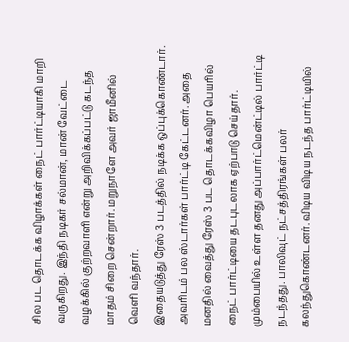சில பட தொடக்க விழாக்கள் நைட் பார்ட்டியாகி மாறி வருகிறது. இந்தி நடிகர் சல்மான், மான் வேட்டை வழக்கில் குற்றவாளி என்று அறிவிக்கப்பட்டு கடந்த மாதம் சிறை சென்றார். மறுநாளே அவர் ஜாமீனில் வெளி வந்தார்.
இதையடுத்து ரேஸ் 3 படத்தில் நடிக்க ஒப்புக்கொண்டார். அவரிடம் பல ஸ்டார்கள் பார்ட்டி கேட்டனர். அதை மனதில் வைத்து ரேஸ் 3 பட தொடக்கவிழா பெயரில் நைட் பார்ட்டியை தடபுடலாக ஏற்பாடு செய்தார். மும்பையில் உள்ள தனது அப்பார்ட்மென்ட்டில் பார்ட்டி நடந்தது. பாலிவுட் நட்சத்திரங்கள் பலர் கலந்துகொண்டனர். விடிய விடிய நடந்த பார்ட்டியில்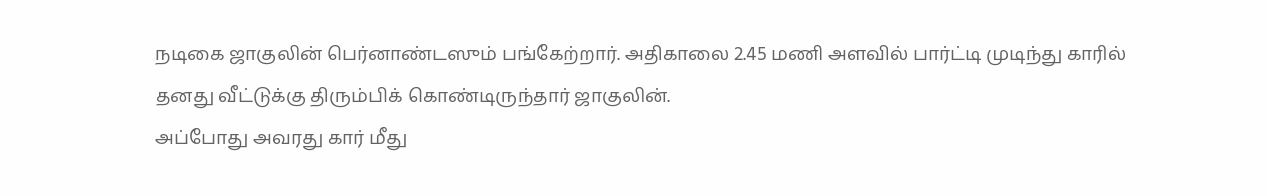நடிகை ஜாகுலின் பெர்னாண்டஸும் பங்கேற்றார். அதிகாலை 2.45 மணி அளவில் பார்ட்டி முடிந்து காரில் தனது வீட்டுக்கு திரும்பிக் கொண்டிருந்தார் ஜாகுலின்.
அப்போது அவரது கார் மீது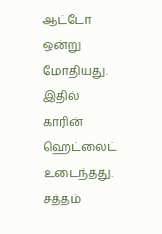ஆட்டோ ஒன்று மோதியது. இதில் காரின் ஹெட்லைட் உடைந்தது. சத்தம்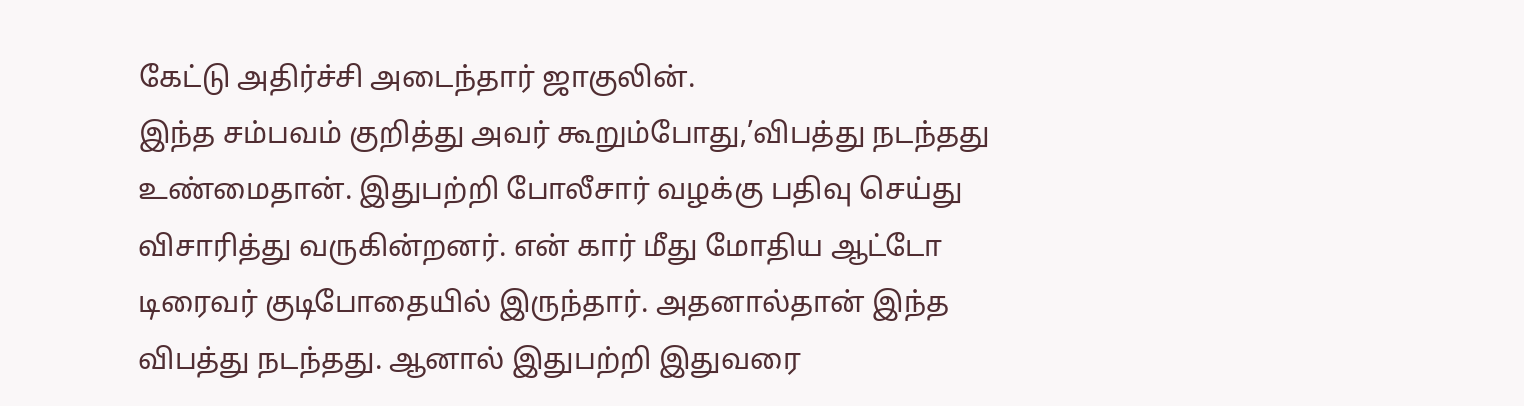கேட்டு அதிர்ச்சி அடைந்தார் ஜாகுலின்.
இந்த சம்பவம் குறித்து அவர் கூறும்போது,’விபத்து நடந்தது உண்மைதான். இதுபற்றி போலீசார் வழக்கு பதிவு செய்து விசாரித்து வருகின்றனர். என் கார் மீது மோதிய ஆட்டோ டிரைவர் குடிபோதையில் இருந்தார். அதனால்தான் இந்த விபத்து நடந்தது. ஆனால் இதுபற்றி இதுவரை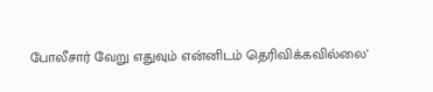போலீசார் வேறு எதுவும் என்னிடம் தெரிவிக்கவில்லை’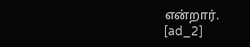என்றார்.
[ad_2]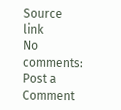Source link
No comments:
Post a Comment